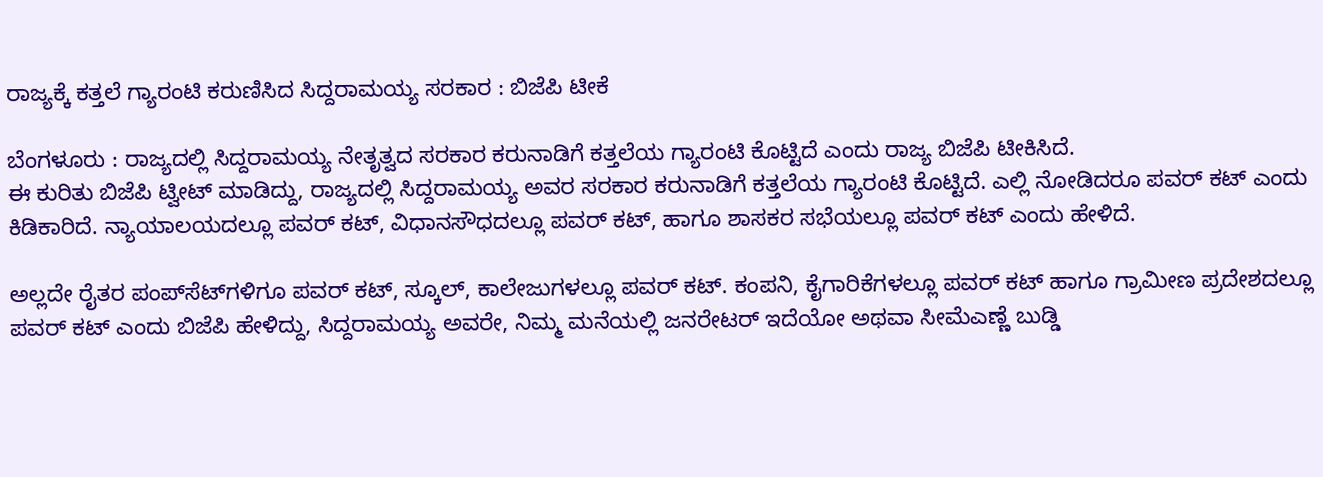ರಾಜ್ಯಕ್ಕೆ ಕತ್ತಲೆ ಗ್ಯಾರಂಟಿ ಕರುಣಿಸಿದ ಸಿದ್ದರಾಮಯ್ಯ ಸರಕಾರ : ಬಿಜೆಪಿ ಟೀಕೆ

ಬೆಂಗಳೂರು : ರಾಜ್ಯದಲ್ಲಿ ಸಿದ್ದರಾಮಯ್ಯ ನೇತೃತ್ವದ ಸರಕಾರ ಕರುನಾಡಿಗೆ ಕತ್ತಲೆಯ ಗ್ಯಾರಂಟಿ ಕೊಟ್ಟಿದೆ ಎಂದು ರಾಜ್ಯ ಬಿಜೆಪಿ ಟೀಕಿಸಿದೆ.
ಈ ಕುರಿತು ಬಿಜೆಪಿ ಟ್ವೀಟ್‌ ಮಾಡಿದ್ದು, ರಾಜ್ಯದಲ್ಲಿ ಸಿದ್ದರಾಮಯ್ಯ ಅವರ ಸರಕಾರ ಕರುನಾಡಿಗೆ ಕತ್ತಲೆಯ ಗ್ಯಾರಂಟಿ ಕೊಟ್ಟಿದೆ. ಎಲ್ಲಿ ನೋಡಿದರೂ ಪವರ್ ಕಟ್ ಎಂದು ಕಿಡಿಕಾರಿದೆ. ನ್ಯಾಯಾಲಯದಲ್ಲೂ ಪವರ್ ಕಟ್, ವಿಧಾನಸೌಧದಲ್ಲೂ ಪವರ್ ಕಟ್, ಹಾಗೂ ಶಾಸಕರ ಸಭೆಯಲ್ಲೂ ಪವರ್ ಕಟ್ ಎಂದು ಹೇಳಿದೆ.

ಅಲ್ಲದೇ ರೈತರ ಪಂಪ್‌ಸೆಟ್‌ಗಳಿಗೂ ಪವರ್ ಕಟ್, ಸ್ಕೂಲ್, ಕಾಲೇಜುಗಳಲ್ಲೂ ಪವರ್ ಕಟ್. ಕಂಪನಿ, ಕೈಗಾರಿಕೆಗಳಲ್ಲೂ ಪವರ್ ಕಟ್ ಹಾಗೂ ಗ್ರಾಮೀಣ ಪ್ರದೇಶದಲ್ಲೂ ಪವರ್ ಕಟ್ ಎಂದು ಬಿಜೆಪಿ ಹೇಳಿದ್ದು, ಸಿದ್ದರಾಮಯ್ಯ ಅವರೇ, ನಿಮ್ಮ ಮನೆಯಲ್ಲಿ ಜನರೇಟರ್ ಇದೆಯೋ ಅಥವಾ ಸೀಮೆಎಣ್ಣೆ ಬುಡ್ಡಿ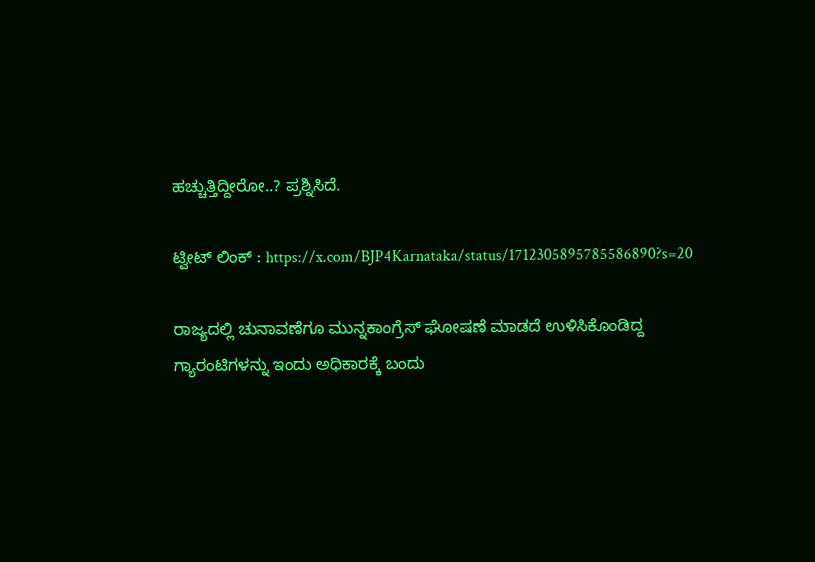ಹಚ್ಚುತ್ತಿದ್ದೀರೋ..? ಪ್ರಶ್ನಿಸಿದೆ.

ಟ್ವೀಟ್‌ ಲಿಂಕ್‌ : https://x.com/BJP4Karnataka/status/1712305895785586890?s=20

ರಾಜ್ಯದಲ್ಲಿ ಚುನಾವಣೆಗೂ ಮುನ್ನಕಾಂಗ್ರೆಸ್‌ ಘೋಷಣೆ ಮಾಡದೆ ಉಳಿಸಿಕೊಂಡಿದ್ದ ಗ್ಯಾರಂಟಿಗಳನ್ನು ಇಂದು ಅಧಿಕಾರಕ್ಕೆ ಬಂದು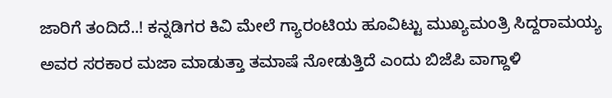ಜಾರಿಗೆ ತಂದಿದೆ..! ಕನ್ನಡಿಗರ ಕಿವಿ ಮೇಲೆ ಗ್ಯಾರಂಟಿಯ ಹೂವಿಟ್ಟು ಮುಖ್ಯಮಂತ್ರಿ ಸಿದ್ದರಾಮಯ್ಯ ಅವರ ಸರಕಾರ ಮಜಾ ಮಾಡುತ್ತಾ ತಮಾಷೆ ನೋಡುತ್ತಿದೆ‌ ಎಂದು ಬಿಜೆಪಿ ವಾಗ್ದಾಳಿ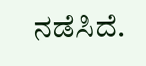ನಡೆಸಿದೆ.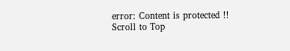error: Content is protected !!
Scroll to Top